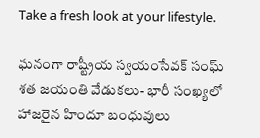Take a fresh look at your lifestyle.

ఘనంగా రాష్ట్రీయ స్వయంసేవక్ సంఘ్ శత జయంతి వేడుకలు- భారీ సంఖ్యలో హాజరైన హిందూ బంధువులు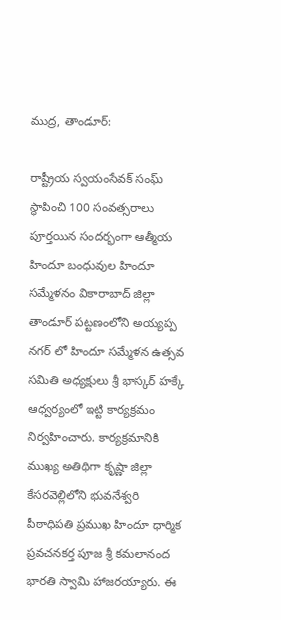ముద్ర, తాండూర్:

రాష్ట్రీయ స్వయంసేవక్ సంఘ్ స్థాపించి 100 సంవత్సరాలు పూర్తయిన సందర్భంగా ఆత్మీయ హిందూ బంధువుల హిందూ సమ్మేళనం వికారాబాద్ జిల్లా తాండూర్ పట్టణంలోని అయ్యప్ప నగర్ లో హిందూ సమ్మేళన ఉత్సవ సమితి అధ్యక్షులు శ్రీ భాస్కర్ హక్కే ఆధ్వర్యంలో ఇట్టి కార్యక్రమం నిర్వహించారు. కార్యక్రమానికి ముఖ్య అతిథిగా కృష్ణా జిల్లా కేసరవెల్లిలోని భువనేశ్వరి పీఠాధిపతి ప్రముఖ హిందూ ధార్మిక ప్రవచనకర్త పూజ శ్రీ కమలానంద భారతి స్వామి హాజరయ్యారు. ఈ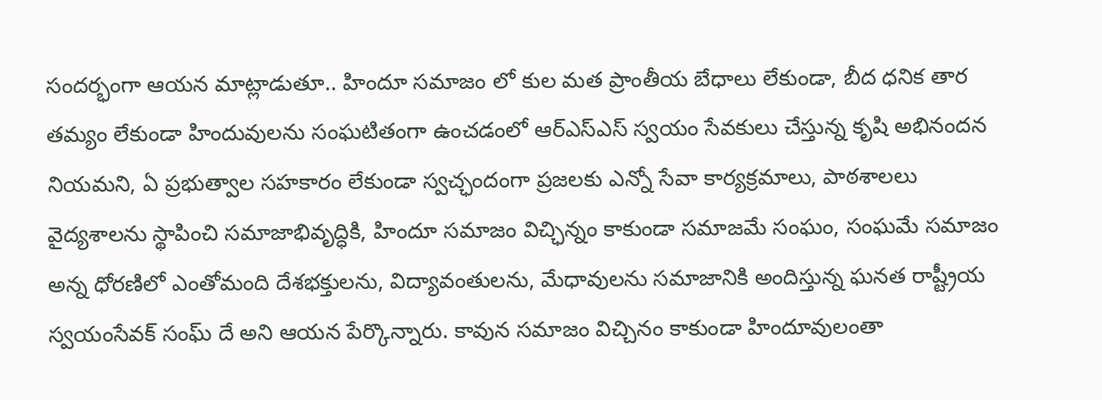సందర్భంగా ఆయన మాట్లాడుతూ.. హిందూ సమాజం లో కుల మత ప్రాంతీయ బేధాలు లేకుండా, బీద ధనిక తార తమ్యం లేకుండా హిందువులను సంఘటితంగా ఉంచడంలో ఆర్ఎస్ఎస్ స్వయం సేవకులు చేస్తున్న కృషి అభినందన నియమని, ఏ ప్రభుత్వాల సహకారం లేకుండా స్వచ్ఛందంగా ప్రజలకు ఎన్నో సేవా కార్యక్రమాలు, పాఠశాలలు వైద్యశాలను స్థాపించి సమాజాభివృద్ధికి, హిందూ సమాజం విచ్ఛిన్నం కాకుండా సమాజమే సంఘం, సంఘమే సమాజం అన్న ధోరణిలో ఎంతోమంది దేశభక్తులను, విద్యావంతులను, మేధావులను సమాజానికి అందిస్తున్న ఘనత రాష్ట్రీయ స్వయంసేవక్ సంఘ్ దే అని ఆయన పేర్కొన్నారు. కావున సమాజం విచ్చినం కాకుండా హిందూవులంతా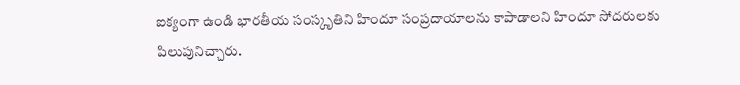ఐక్యంగా ఉండి భారతీయ సంస్కృతిని హిందూ సంప్రదాయాలను కాపాడాలని హిందూ సోదరులకు పిలుపునిచ్చారు.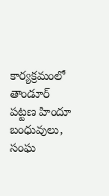కార్యక్రమంలో తాండూర్ పట్టణ హిందూ బంధువులు, సంఘ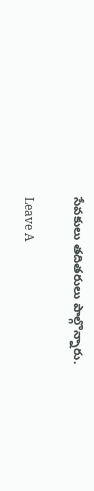సేవకులు తదితరులు పాల్గొన్నారు.

Leave A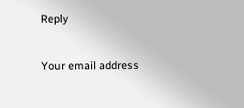Reply

Your email address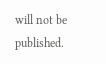will not be published.